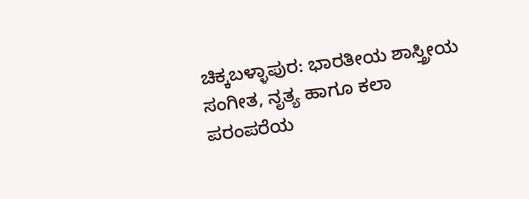ಚಿಕ್ಕಬಳ್ಳಾಪುರ: ಭಾರತೀಯ ಶಾಸ್ತ್ರೀಯ ಸಂಗೀತ, ನೃತ್ಯ ಹಾಗೂ ಕಲಾ ಪರಂಪರೆಯ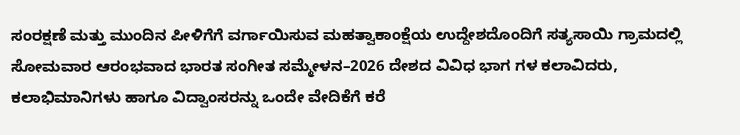ಸಂರಕ್ಷಣೆ ಮತ್ತು ಮುಂದಿನ ಪೀಳಿಗೆಗೆ ವರ್ಗಾಯಿಸುವ ಮಹತ್ವಾಕಾಂಕ್ಷೆಯ ಉದ್ದೇಶದೊಂದಿಗೆ ಸತ್ಯಸಾಯಿ ಗ್ರಾಮದಲ್ಲಿ ಸೋಮವಾರ ಆರಂಭವಾದ ಭಾರತ ಸಂಗೀತ ಸಮ್ಮೇಳನ–2026 ದೇಶದ ವಿವಿಧ ಭಾಗ ಗಳ ಕಲಾವಿದರು, ಕಲಾಭಿಮಾನಿಗಳು ಹಾಗೂ ವಿದ್ವಾಂಸರನ್ನು ಒಂದೇ ವೇದಿಕೆಗೆ ಕರೆ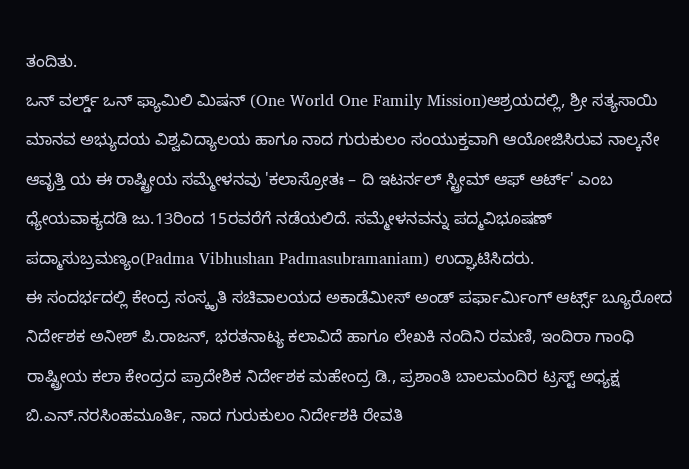ತಂದಿತು.
ಒನ್ ವರ್ಲ್ಡ್ ಒನ್ ಫ್ಯಾಮಿಲಿ ಮಿಷನ್ (One World One Family Mission)ಆಶ್ರಯದಲ್ಲಿ, ಶ್ರೀ ಸತ್ಯಸಾಯಿ ಮಾನವ ಅಭ್ಯುದಯ ವಿಶ್ವವಿದ್ಯಾಲಯ ಹಾಗೂ ನಾದ ಗುರುಕುಲಂ ಸಂಯುಕ್ತವಾಗಿ ಆಯೋಜಿಸಿರುವ ನಾಲ್ಕನೇ ಆವೃತ್ತಿ ಯ ಈ ರಾಷ್ಟ್ರೀಯ ಸಮ್ಮೇಳನವು 'ಕಲಾಸ್ರೋತಃ – ದಿ ಇಟರ್ನಲ್ ಸ್ಟ್ರೀಮ್ ಆಫ್ ಆರ್ಟ್' ಎಂಬ ಧ್ಯೇಯವಾಕ್ಯದಡಿ ಜು.13ರಿಂದ 15ರವರೆಗೆ ನಡೆಯಲಿದೆ. ಸಮ್ಮೇಳನವನ್ನು ಪದ್ಮವಿಭೂಷಣ್ ಪದ್ಮಾಸುಬ್ರಮಣ್ಯಂ(Padma Vibhushan Padmasubramaniam) ಉದ್ಘಾಟಿಸಿದರು.
ಈ ಸಂದರ್ಭದಲ್ಲಿ ಕೇಂದ್ರ ಸಂಸ್ಕೃತಿ ಸಚಿವಾಲಯದ ಅಕಾಡೆಮೀಸ್ ಅಂಡ್ ಪರ್ಫಾರ್ಮಿಂಗ್ ಆರ್ಟ್ಸ್ ಬ್ಯೂರೋದ ನಿರ್ದೇಶಕ ಅನೀಶ್ ಪಿ.ರಾಜನ್, ಭರತನಾಟ್ಯ ಕಲಾವಿದೆ ಹಾಗೂ ಲೇಖಕಿ ನಂದಿನಿ ರಮಣಿ, ಇಂದಿರಾ ಗಾಂಧಿ ರಾಷ್ಟ್ರೀಯ ಕಲಾ ಕೇಂದ್ರದ ಪ್ರಾದೇಶಿಕ ನಿರ್ದೇಶಕ ಮಹೇಂದ್ರ ಡಿ., ಪ್ರಶಾಂತಿ ಬಾಲಮಂದಿರ ಟ್ರಸ್ಟ್ ಅಧ್ಯಕ್ಷ ಬಿ.ಎನ್.ನರಸಿಂಹಮೂರ್ತಿ, ನಾದ ಗುರುಕುಲಂ ನಿರ್ದೇಶಕಿ ರೇವತಿ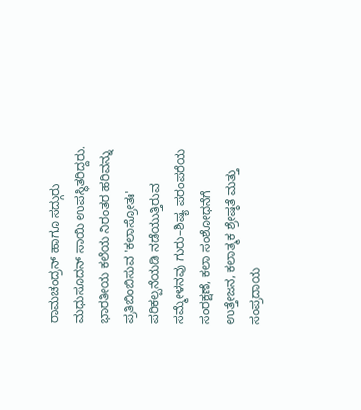ರಾಮಚಂದ್ರನ್ ಹಾಗೂ ಸದ್ಗುರು ಮಧುಸೂದನ್ ಸಾಯಿ ಉಪಸ್ಥಿತರಿದ್ದರು.
ಭಾರತೀಯ ಕಲೆಯ ನಿರಂತರ ಹರಿವನ್ನು ಪ್ರತಿಬಿಂಬಿಸುವ 'ಕಲಾಸ್ರೋತಃ' ಪರಿಕಲ್ಪನೆಯಡಿ ನಡೆಯುತ್ತಿರುವ ಸಮ್ಮೇಳನವು ಗುರು–ಶಿಷ್ಯ ಪರಂಪರೆಯ ಸಂರಕ್ಷಣೆ, ಕಲಾ ಸಂಶೋಧನೆಗೆ ಉತ್ತೇಜನ, ಕಲಾತ್ಮಕ ಶ್ರೇಷ್ಠತೆ ಮತ್ತು ಸಂಪ್ರದಾಯ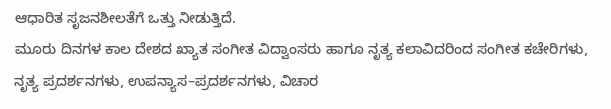ಆಧಾರಿತ ಸೃಜನಶೀಲತೆಗೆ ಒತ್ತು ನೀಡುತ್ತಿದೆ.
ಮೂರು ದಿನಗಳ ಕಾಲ ದೇಶದ ಖ್ಯಾತ ಸಂಗೀತ ವಿದ್ವಾಂಸರು ಹಾಗೂ ನೃತ್ಯ ಕಲಾವಿದರಿಂದ ಸಂಗೀತ ಕಚೇರಿಗಳು, ನೃತ್ಯ ಪ್ರದರ್ಶನಗಳು, ಉಪನ್ಯಾಸ–ಪ್ರದರ್ಶನಗಳು, ವಿಚಾರ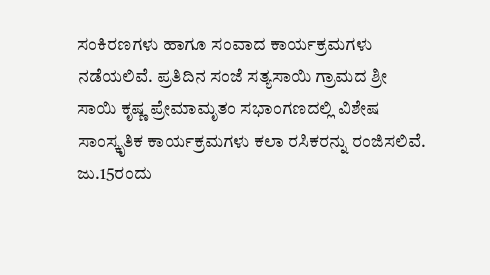ಸಂಕಿರಣಗಳು ಹಾಗೂ ಸಂವಾದ ಕಾರ್ಯಕ್ರಮಗಳು ನಡೆಯಲಿವೆ. ಪ್ರತಿದಿನ ಸಂಜೆ ಸತ್ಯಸಾಯಿ ಗ್ರಾಮದ ಶ್ರೀ ಸಾಯಿ ಕೃಷ್ಣ ಪ್ರೇಮಾಮೃತಂ ಸಭಾಂಗಣದಲ್ಲಿ ವಿಶೇಷ ಸಾಂಸ್ಕೃತಿಕ ಕಾರ್ಯಕ್ರಮಗಳು ಕಲಾ ರಸಿಕರನ್ನು ರಂಜಿಸಲಿವೆ.
ಜು.15ರಂದು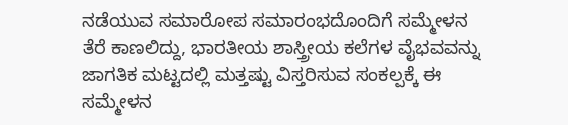ನಡೆಯುವ ಸಮಾರೋಪ ಸಮಾರಂಭದೊಂದಿಗೆ ಸಮ್ಮೇಳನ ತೆರೆ ಕಾಣಲಿದ್ದು, ಭಾರತೀಯ ಶಾಸ್ತ್ರೀಯ ಕಲೆಗಳ ವೈಭವವನ್ನು ಜಾಗತಿಕ ಮಟ್ಟದಲ್ಲಿ ಮತ್ತಷ್ಟು ವಿಸ್ತರಿಸುವ ಸಂಕಲ್ಪಕ್ಕೆ ಈ ಸಮ್ಮೇಳನ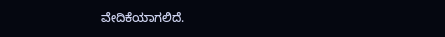ವೇದಿಕೆಯಾಗಲಿದೆ.